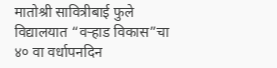मातोश्री सावित्रीबाई फुले विद्यालयात “वऱ्हाड विकास”चा ४० वा वर्धापनदिन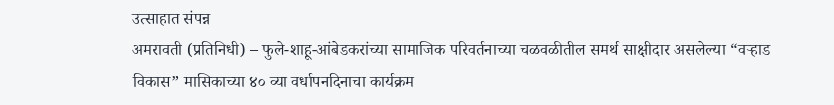उत्साहात संपन्न
अमरावती (प्रतिनिधी) – फुले-शाहू-आंबेडकरांच्या सामाजिक परिवर्तनाच्या चळवळीतील समर्थ साक्षीदार असलेल्या “वऱ्हाड विकास” मासिकाच्या ४० व्या वर्धापनदिनाचा कार्यक्रम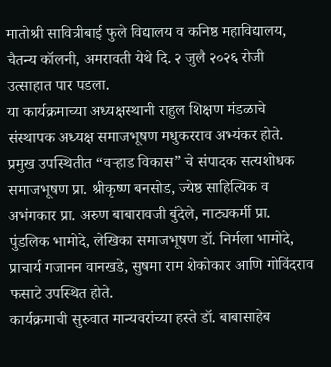मातोश्री सावित्रीबाई फुले विद्यालय व कनिष्ठ महाविद्यालय, चैतन्य कॉलनी, अमरावती येथे दि. २ जुलै २०२६ रोजी उत्साहात पार पडला.
या कार्यक्रमाच्या अध्यक्षस्थानी राहुल शिक्षण मंडळाचे संस्थापक अध्यक्ष समाजभूषण मधुकरराव अभ्यंकर होते. प्रमुख उपस्थितीत “वऱ्हाड विकास” चे संपादक सत्यशोधक समाजभूषण प्रा. श्रीकृष्ण बनसोड, ज्येष्ठ साहित्यिक व अभंगकार प्रा. अरुण बाबारावजी बुंदेले, नाट्यकर्मी प्रा. पुंडलिक भामोदे, लेखिका समाजभूषण डॉ. निर्मला भामोदे, प्राचार्य गजानन वानखडे, सुषमा राम शेकोकार आणि गोविंदराव फसाटे उपस्थित होते.
कार्यक्रमाची सुरुवात मान्यवरांच्या हस्ते डॉ. बाबासाहेब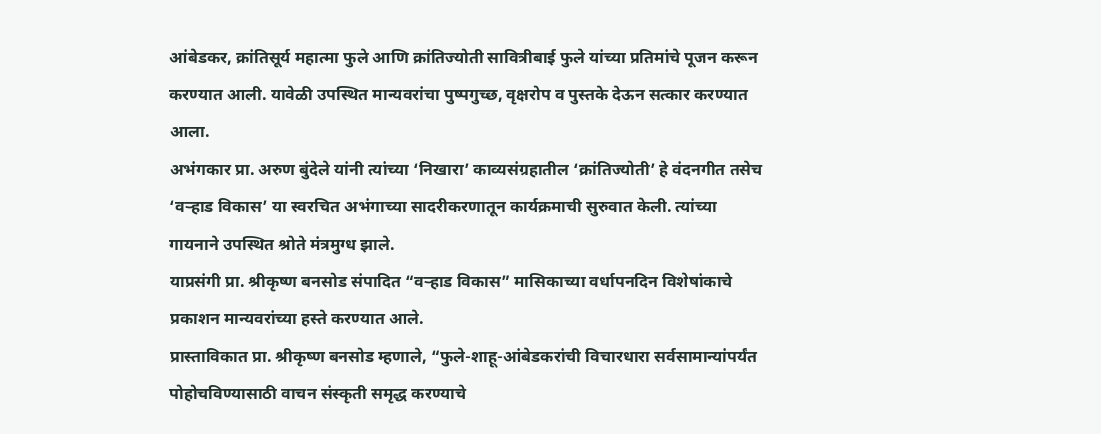आंबेडकर, क्रांतिसूर्य महात्मा फुले आणि क्रांतिज्योती सावित्रीबाई फुले यांच्या प्रतिमांचे पूजन करून करण्यात आली. यावेळी उपस्थित मान्यवरांचा पुष्पगुच्छ, वृक्षरोप व पुस्तके देऊन सत्कार करण्यात आला.
अभंगकार प्रा. अरुण बुंदेले यांनी त्यांच्या ‘निखारा’ काव्यसंग्रहातील ‘क्रांतिज्योती’ हे वंदनगीत तसेच ‘वऱ्हाड विकास’ या स्वरचित अभंगाच्या सादरीकरणातून कार्यक्रमाची सुरुवात केली. त्यांच्या गायनाने उपस्थित श्रोते मंत्रमुग्ध झाले.
याप्रसंगी प्रा. श्रीकृष्ण बनसोड संपादित “वऱ्हाड विकास” मासिकाच्या वर्धापनदिन विशेषांकाचे प्रकाशन मान्यवरांच्या हस्ते करण्यात आले.
प्रास्ताविकात प्रा. श्रीकृष्ण बनसोड म्हणाले, “फुले-शाहू-आंबेडकरांची विचारधारा सर्वसामान्यांपर्यंत पोहोचविण्यासाठी वाचन संस्कृती समृद्ध करण्याचे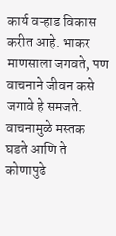कार्य वऱ्हाड विकास करीत आहे. भाकर माणसाला जगवते, पण वाचनाने जीवन कसे जगावे हे समजते. वाचनामुळे मस्तक घडते आणि ते कोणापुढे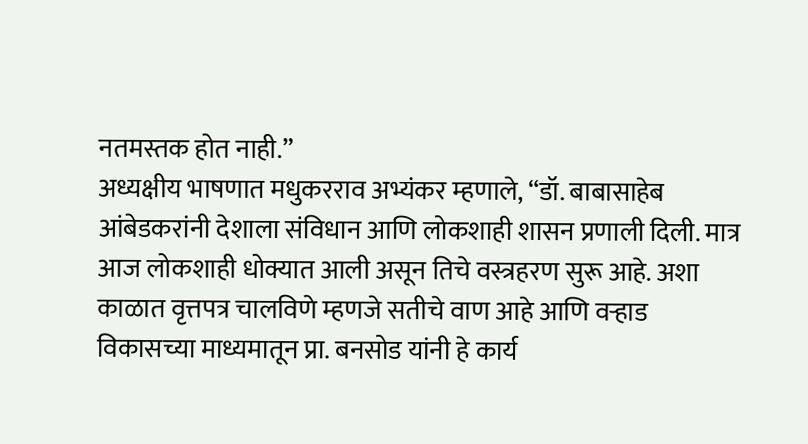नतमस्तक होत नाही.”
अध्यक्षीय भाषणात मधुकरराव अभ्यंकर म्हणाले, “डॉ. बाबासाहेब आंबेडकरांनी देशाला संविधान आणि लोकशाही शासन प्रणाली दिली. मात्र आज लोकशाही धोक्यात आली असून तिचे वस्त्रहरण सुरू आहे. अशा काळात वृत्तपत्र चालविणे म्हणजे सतीचे वाण आहे आणि वऱ्हाड विकासच्या माध्यमातून प्रा. बनसोड यांनी हे कार्य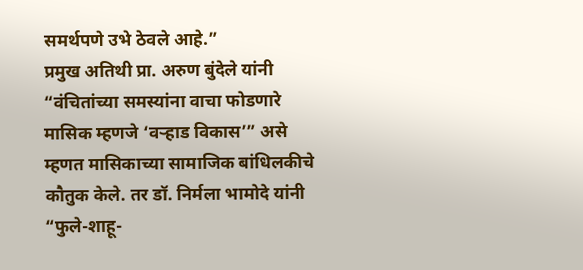समर्थपणे उभे ठेवले आहे.”
प्रमुख अतिथी प्रा. अरुण बुंदेले यांनी “वंचितांच्या समस्यांना वाचा फोडणारे मासिक म्हणजे ‘वऱ्हाड विकास’” असे म्हणत मासिकाच्या सामाजिक बांधिलकीचे कौतुक केले. तर डॉ. निर्मला भामोदे यांनी “फुले-शाहू-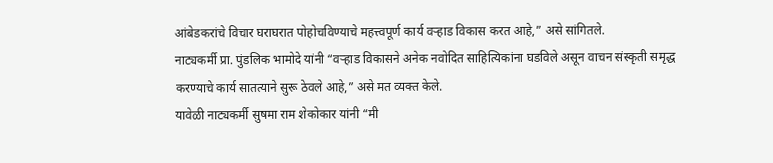आंबेडकरांचे विचार घराघरात पोहोचविण्याचे महत्त्वपूर्ण कार्य वऱ्हाड विकास करत आहे,” असे सांगितले.
नाट्यकर्मी प्रा. पुंडलिक भामोदे यांनी “वऱ्हाड विकासने अनेक नवोदित साहित्यिकांना घडविले असून वाचन संस्कृती समृद्ध करण्याचे कार्य सातत्याने सुरू ठेवले आहे,” असे मत व्यक्त केले.
यावेळी नाट्यकर्मी सुषमा राम शेकोकार यांनी “मी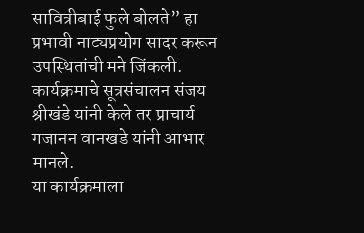सावित्रीबाई फुले बोलते” हा प्रभावी नाट्यप्रयोग सादर करून उपस्थितांची मने जिंकली.
कार्यक्रमाचे सूत्रसंचालन संजय श्रीखंडे यांनी केले तर प्राचार्य गजानन वानखडे यांनी आभार मानले.
या कार्यक्रमाला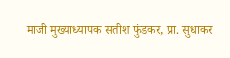माजी मुख्याध्यापक सतीश फुंडकर, प्रा. सुधाकर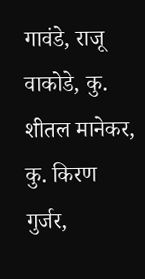गावंडे, राजू वाकोडे, कु. शीतल मानेकर, कु. किरण गुर्जर,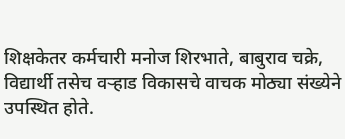शिक्षकेतर कर्मचारी मनोज शिरभाते, बाबुराव चक्रे, विद्यार्थी तसेच वऱ्हाड विकासचे वाचक मोठ्या संख्येने उपस्थित होते.